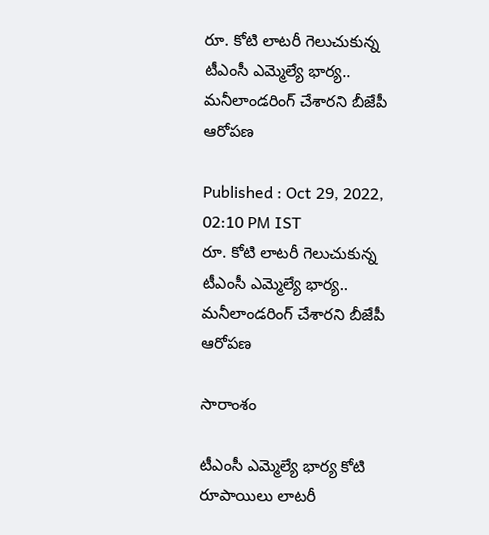రూ. కోటి లాటరీ గెలుచుకున్న టీఎంసీ ఎమ్మెల్యే భార్య.. మనీలాండరింగ్ చేశారని బీజేపీ ఆరోపణ

Published : Oct 29, 2022, 02:10 PM IST
రూ. కోటి లాటరీ గెలుచుకున్న టీఎంసీ ఎమ్మెల్యే భార్య.. మనీలాండరింగ్ చేశారని బీజేపీ ఆరోపణ

సారాంశం

టీఎంసీ ఎమ్మెల్యే భార్య కోటి రూపాయిలు లాటరీ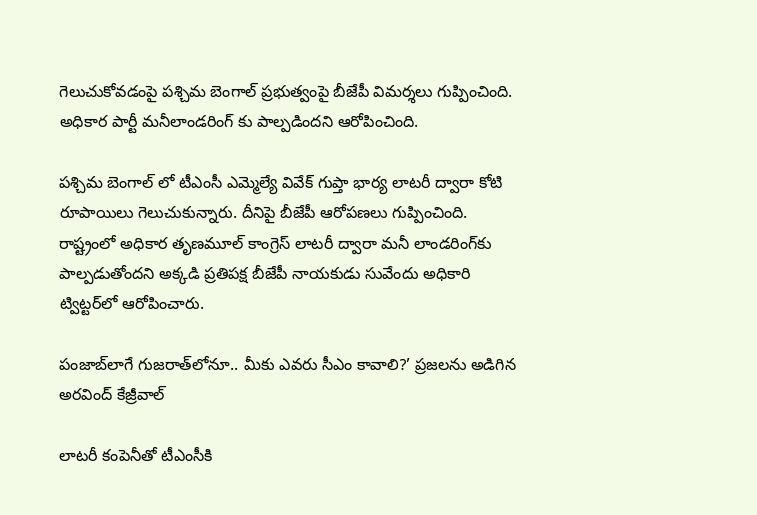గెలుచుకోవడంపై పశ్చిమ బెంగాల్ ప్రభుత్వంపై బీజేపీ విమర్శలు గుప్పించింది. అధికార పార్టీ మనీలాండరింగ్ కు పాల్పడిందని ఆరోపించింది.

పశ్చిమ బెంగాల్ లో టీఎంసీ ఎమ్మెల్యే వివేక్ గుప్తా భార్య లాటరీ ద్వారా కోటి రూపాయిలు గెలుచుకున్నారు. దీనిపై బీజేపీ ఆరోపణలు గుప్పించింది. రాష్ట్రంలో అధికార తృణమూల్ కాంగ్రెస్ లాటరీ ద్వారా మనీ లాండరింగ్‌కు పాల్పడుతోందని అక్కడి ప్రతిపక్ష బీజేపీ నాయకుడు సువేందు అధికారి ట్విట్టర్‌లో ఆరోపించారు.

పంజాబ్‌లాగే గుజరాత్‌లోనూ.. మీకు ఎవరు సీఎం కావాలి?’ ప్రజలను అడిగిన అరవింద్ కేజ్రీవాల్

లాటరీ కంపెనీతో టీఎంసీకి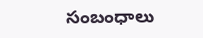సంబంధాలు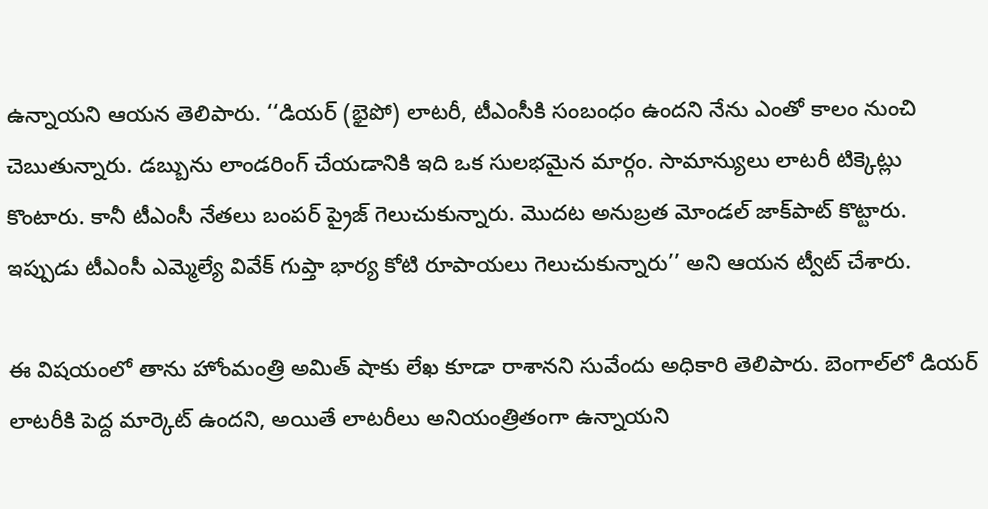ఉన్నాయని ఆయన తెలిపారు. ‘‘డియర్ (భైపో) లాటరీ, టీఎంసీకి సంబంధం ఉందని నేను ఎంతో కాలం నుంచి చెబుతున్నారు. డబ్బును లాండరింగ్ చేయడానికి ఇది ఒక సులభమైన మార్గం. సామాన్యులు లాటరీ టిక్కెట్లు కొంటారు. కానీ టీఎంసీ నేతలు బంపర్ ప్రైజ్ గెలుచుకున్నారు. మొదట అనుబ్రత మోండల్ జాక్‌పాట్ కొట్టారు. ఇప్పుడు టీఎంసీ ఎమ్మెల్యే వివేక్ గుప్తా భార్య కోటి రూపాయలు గెలుచుకున్నారు’’ అని ఆయన ట్వీట్ చేశారు.

ఈ విషయంలో తాను హోంమంత్రి అమిత్ షాకు లేఖ కూడా రాశానని సువేందు అధికారి తెలిపారు. బెంగాల్‌లో డియర్ లాటరీకి పెద్ద మార్కెట్ ఉందని, అయితే లాటరీలు అనియంత్రితంగా ఉన్నాయని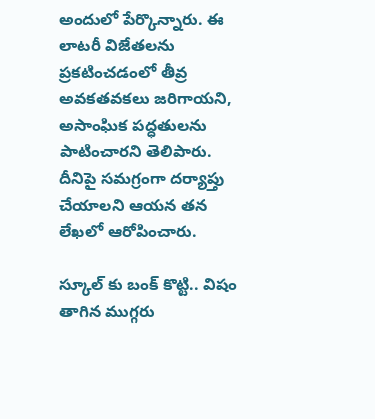అందులో పేర్కొన్నారు. ఈ లాటరీ విజేతలను ప్రకటించడంలో తీవ్ర అవకతవకలు జరిగాయని, అసాంఘిక పద్ధతులను పాటించారని తెలిపారు. దీనిపై సమగ్రంగా దర్యాప్తు చేయాలని ఆయన తన లేఖలో ఆరోపించారు.

స్కూల్ కు బంక్ కొట్టి.. విషం తాగిన ముగ్గ‌రు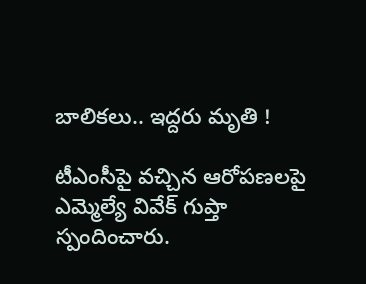బాలిక‌లు.. ఇద్ద‌రు మృతి !

టీఎంసీపై వచ్చిన ఆరోపణలపై ఎమ్మెల్యే వివేక్ గుప్తా స్పందించారు.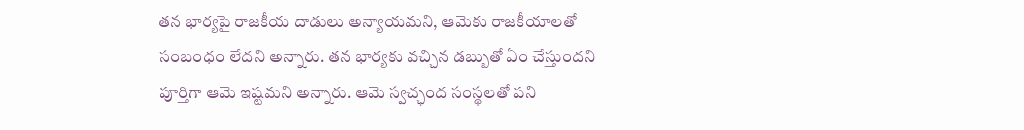తన భార్యపై రాజకీయ దాడులు అన్యాయమని, ఆమెకు రాజకీయాలతో సంబంధం లేదని అన్నారు. తన భార్యకు వచ్చిన డబ్బుతో ఏం చేస్తుందని పూర్తిగా ఆమె ఇష్టమని అన్నారు. ఆమె స్వచ్ఛంద సంస్థలతో పని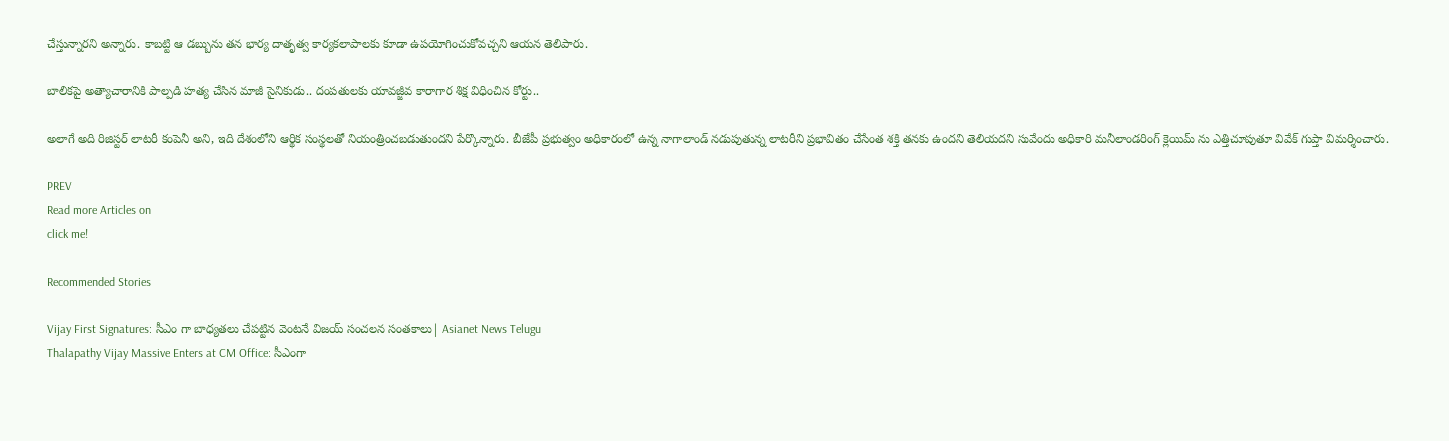చేస్తున్నారని అన్నారు. కాబట్టి ఆ డబ్బును తన భార్య దాతృత్వ కార్యకలాపాలకు కూడా ఉపయోగించుకోవచ్చని ఆయన తెలిపారు.

బాలికపై అత్యాచారానికి పాల్పడి హత్య చేసిన మాజీ సైనికుడు.. దంపతులకు యావజ్జీవ కారాగార శిక్ష విధించిన కోర్టు..

అలాగే అది రిజిస్టర్ లాటరీ కంపెనీ అని, ఇది దేశంలోని ఆర్థిక సంస్థలతో నియంత్రించబడుతుందని పేర్కొన్నారు. బీజేపీ ప్రభుత్వం అధికారంలో ఉన్న నాగాలాండ్ నడుపుతున్న లాటరీని ప్రభావితం చేసేంత శక్తి తనకు ఉందని తెలియదని సువేందు అధికారి మనీలాండరింగ్ క్లెయిమ్ ను ఎత్తిచూపుతూ వివేక్ గుప్తా విమర్శించారు.

PREV
Read more Articles on
click me!

Recommended Stories

Vijay First Signatures: సీఎం గా బాధ్యతలు చేపట్టిన వెంటనే విజయ్ సంచలన సంతకాలు| Asianet News Telugu
Thalapathy Vijay Massive Enters at CM Office: సీఎంగా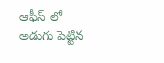ఆఫీస్ లో అడుగు పెట్టిన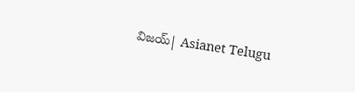విజయ్| Asianet Telugu